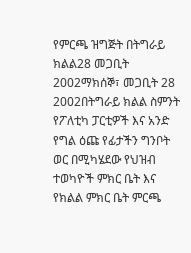የምርጫ ዝግጅት በትግራይ ክልል28 መጋቢት 2002ማክሰኞ፣ መጋቢት 28 2002በትግራይ ክልል ስምንት የፖለቲካ ፓርቲዎች እና አንድ የግል ዕጩ የፊታችን ግንቦት ወር በሚካሄደው የህዝብ ተወካዮች ምክር ቤት እና የክልል ምክር ቤት ምርጫ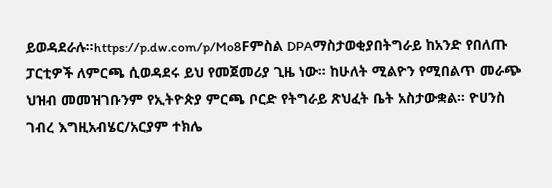ይወዳደራሉ።https://p.dw.com/p/Mo8Fምስል DPAማስታወቂያበትግራይ ከአንድ የበለጡ ፓርቲዎች ለምርጫ ሲወዳደሩ ይህ የመጀመሪያ ጊዜ ነው። ከሁለት ሚልዮን የሚበልጥ መራጭ ህዝብ መመዝገቡንም የኢትዮጵያ ምርጫ ቦርድ የትግራይ ጽህፈት ቤት አስታውቋል። ዮሀንስ ገብረ እግዚአብሄር/አርያም ተክሌ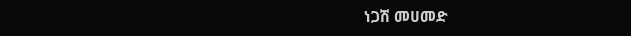ነጋሽ መሀመድ